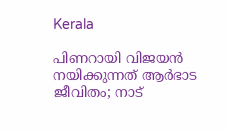Kerala

പിണറായി വിജയൻ നയിക്കുന്നത് ആർഭാട ജീവിതം; നാട്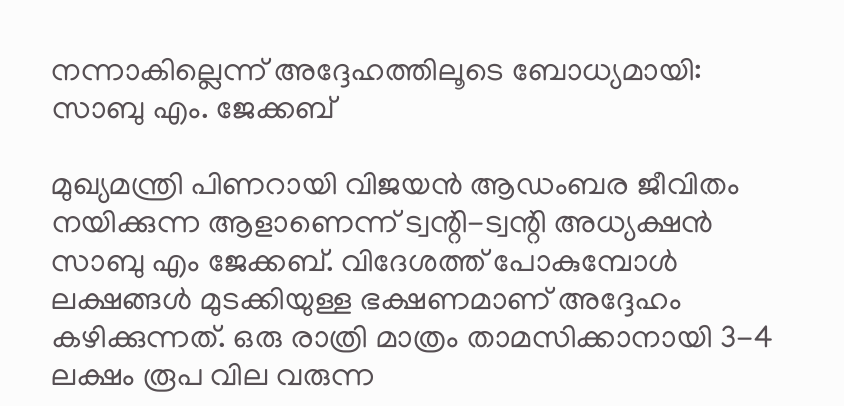നന്നാകില്ലെന്ന് അദ്ദേഹത്തിലൂടെ ബോധ്യമായി: സാബു എം. ജേക്കബ്

മുഖ്യമന്ത്രി പിണറായി വിജയൻ ആഡംബര ജീവിതം നയിക്കുന്ന ആളാണെന്ന് ട്വന്റി-ട്വന്റി അധ്യക്ഷൻ സാബു എം ജേക്കബ്. വിദേശത്ത് പോകുമ്പോൾ ലക്ഷങ്ങൾ മുടക്കിയുള്ള ഭക്ഷണമാണ് അദ്ദേഹം കഴിക്കുന്നത്. ഒരു രാത്രി മാത്രം താമസിക്കാനായി 3-4 ലക്ഷം രൂപ വില വരുന്ന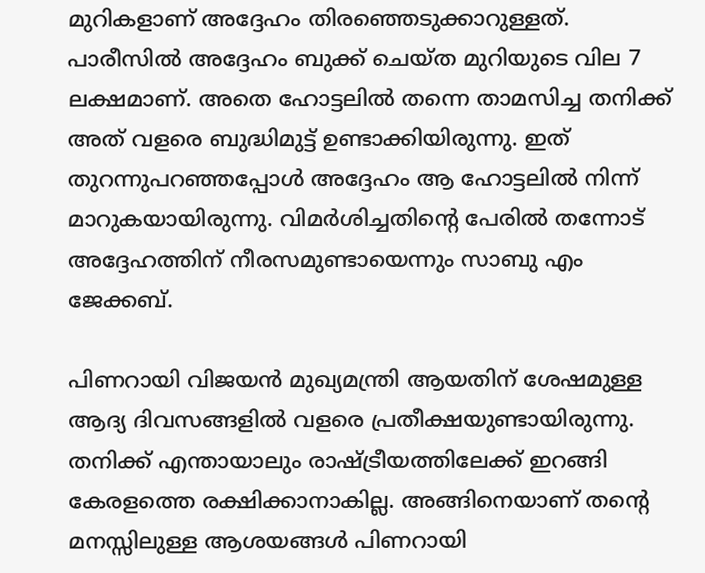മുറികളാണ് അദ്ദേഹം തിരഞ്ഞെടുക്കാറുള്ളത്. പാരീസിൽ അദ്ദേഹം ബുക്ക് ചെയ്ത മുറിയുടെ വില 7 ലക്ഷമാണ്. അതെ ഹോട്ടലിൽ തന്നെ താമസിച്ച തനിക്ക് അത് വളരെ ബുദ്ധിമുട്ട് ഉണ്ടാക്കിയിരുന്നു. ഇത് തുറന്നുപറഞ്ഞപ്പോൾ അദ്ദേഹം ആ ഹോട്ടലിൽ നിന്ന് മാറുകയായിരുന്നു. വിമർശിച്ചതിന്റെ പേരിൽ തന്നോട് അദ്ദേഹത്തിന് നീരസമുണ്ടായെന്നും സാബു എം ജേക്കബ്.

പിണറായി വിജയൻ മുഖ്യമന്ത്രി ആയതിന് ശേഷമുള്ള ആദ്യ ദിവസങ്ങളിൽ വളരെ പ്രതീക്ഷയുണ്ടായിരുന്നു. തനിക്ക് എന്തായാലും രാഷ്ട്രീയത്തിലേക്ക് ഇറങ്ങി കേരളത്തെ രക്ഷിക്കാനാകില്ല. അങ്ങിനെയാണ് തന്റെ മനസ്സിലുള്ള ആശയങ്ങൾ പിണറായി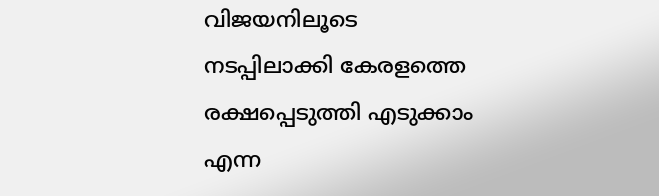വിജയനിലൂടെ നടപ്പിലാക്കി കേരളത്തെ രക്ഷപ്പെടുത്തി എടുക്കാം എന്ന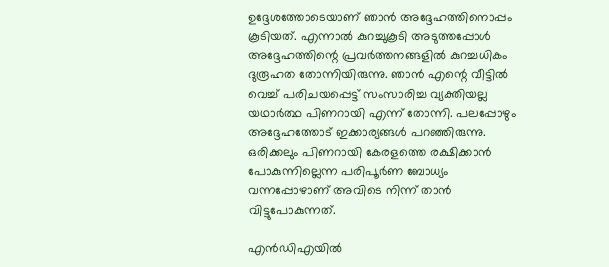ഉദ്ദേശത്തോടെയാണ് ഞാൻ അദ്ദേഹത്തിനൊപ്പം കൂടിയത്. എന്നാൽ കുറച്ചുകൂടി അടുത്തപ്പോൾ അദ്ദേഹത്തിന്റെ പ്രവർത്തനങ്ങളിൽ കുറച്ചധികം ദുരൂഹത തോന്നിയിരുന്നു. ഞാൻ എന്റെ വീട്ടിൽ വെച്ച് പരിചയപ്പെട്ട് സംസാരിച്ച വ്യക്തിയല്ല യഥാർത്ഥ പിണറായി എന്ന് തോന്നി. പലപ്പോഴും അദ്ദേഹത്തോട് ഇക്കാര്യങ്ങൾ പറഞ്ഞിരുന്നു. ഒരിക്കലും പിണറായി കേരളത്തെ രക്ഷിക്കാൻ പോകുന്നില്ലെന്ന പരിപൂർണ ബോധ്യം വന്നപ്പോഴാണ് അവിടെ നിന്ന് താൻ വിട്ടുപോകുന്നത്.

എൻഡിഎയിൽ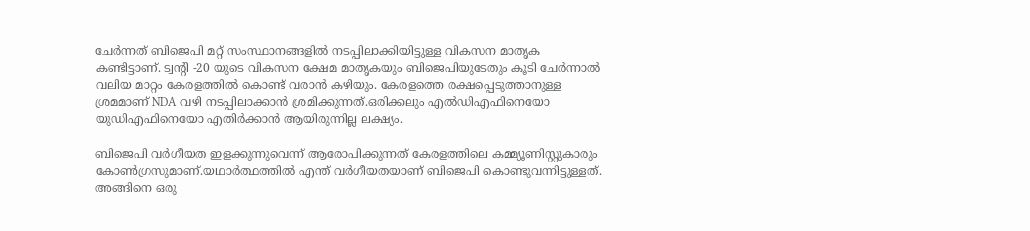ചേർന്നത് ബിജെപി മറ്റ് സംസ്ഥാനങ്ങളിൽ നടപ്പിലാക്കിയിട്ടുള്ള വികസന മാതൃക കണ്ടിട്ടാണ്. ട്വന്റി -20 യുടെ വികസന ക്ഷേമ മാതൃകയും ബിജെപിയുടേതും കൂടി ചേർന്നാൽ വലിയ മാറ്റം കേരളത്തിൽ കൊണ്ട് വരാൻ കഴിയും. കേരളത്തെ രക്ഷപ്പെടുത്താനുള്ള ശ്രമമാണ് NDA വഴി നടപ്പിലാക്കാൻ ശ്രമിക്കുന്നത്.ഒരിക്കലും എൽഡിഎഫിനെയോ യുഡിഎഫിനെയോ എതിർക്കാൻ ആയിരുന്നില്ല ലക്ഷ്യം.

ബിജെപി വർഗീയത ഇളക്കുന്നുവെന്ന് ആരോപിക്കുന്നത് കേരളത്തിലെ കമ്മ്യൂണിസ്റ്റുകാരും കോൺഗ്രസുമാണ്.യഥാർത്ഥത്തിൽ എന്ത് വർഗീയതയാണ് ബിജെപി കൊണ്ടുവന്നിട്ടുള്ളത്. അങ്ങിനെ ഒരു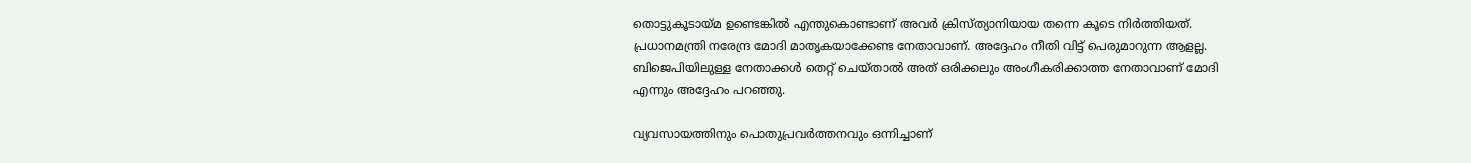തൊട്ടുകൂടായ്മ ഉണ്ടെങ്കിൽ എന്തുകൊണ്ടാണ് അവർ ക്രിസ്ത്യാനിയായ തന്നെ കൂടെ നിർത്തിയത്.
പ്രധാനമന്ത്രി നരേന്ദ്ര മോദി മാതൃകയാക്കേണ്ട നേതാവാണ്. അദ്ദേഹം നീതി വിട്ട് പെരുമാറുന്ന ആളല്ല. ബിജെപിയിലുള്ള നേതാക്കൾ തെറ്റ് ചെയ്‌താൽ അത് ഒരിക്കലും അംഗീകരിക്കാത്ത നേതാവാണ് മോദി എന്നും അദ്ദേഹം പറഞ്ഞു.

വ്യവസായത്തിനും പൊതുപ്രവർത്തനവും ഒന്നിച്ചാണ്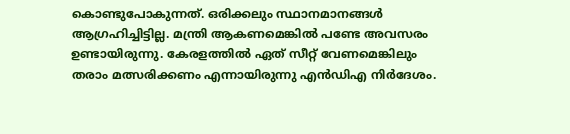കൊണ്ടുപോകുന്നത്. ഒരിക്കലും സ്ഥാനമാനങ്ങൾ ആഗ്രഹിച്ചിട്ടില്ല. മന്ത്രി ആകണമെങ്കിൽ പണ്ടേ അവസരം ഉണ്ടായിരുന്നു. കേരളത്തിൽ ഏത് സീറ്റ് വേണമെങ്കിലും തരാം മത്സരിക്കണം എന്നായിരുന്നു എൻഡിഎ നിർദേശം.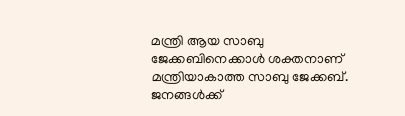മന്ത്രി ആയ സാബു ജേക്കബിനെക്കാൾ ശക്തനാണ് മന്ത്രിയാകാത്ത സാബു ജേക്കബ്. ജനങ്ങൾക്ക്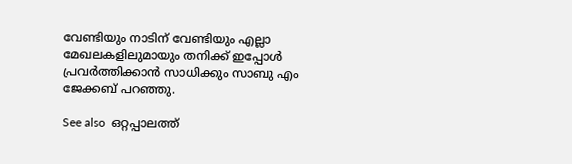വേണ്ടിയും നാടിന് വേണ്ടിയും എല്ലാ മേഖലകളിലുമായും തനിക്ക് ഇപ്പോൾ പ്രവർത്തിക്കാൻ സാധിക്കും സാബു എം ജേക്കബ് പറഞ്ഞു.

See also  ഒറ്റപ്പാലത്ത്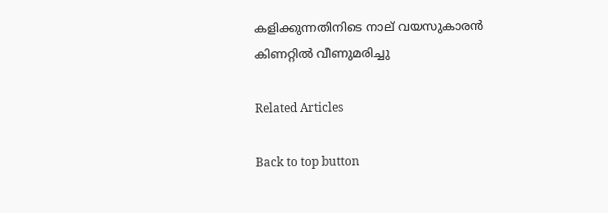കളിക്കുന്നതിനിടെ നാല് വയസുകാരൻ കിണറ്റിൽ വീണുമരിച്ചു

Related Articles

Back to top button